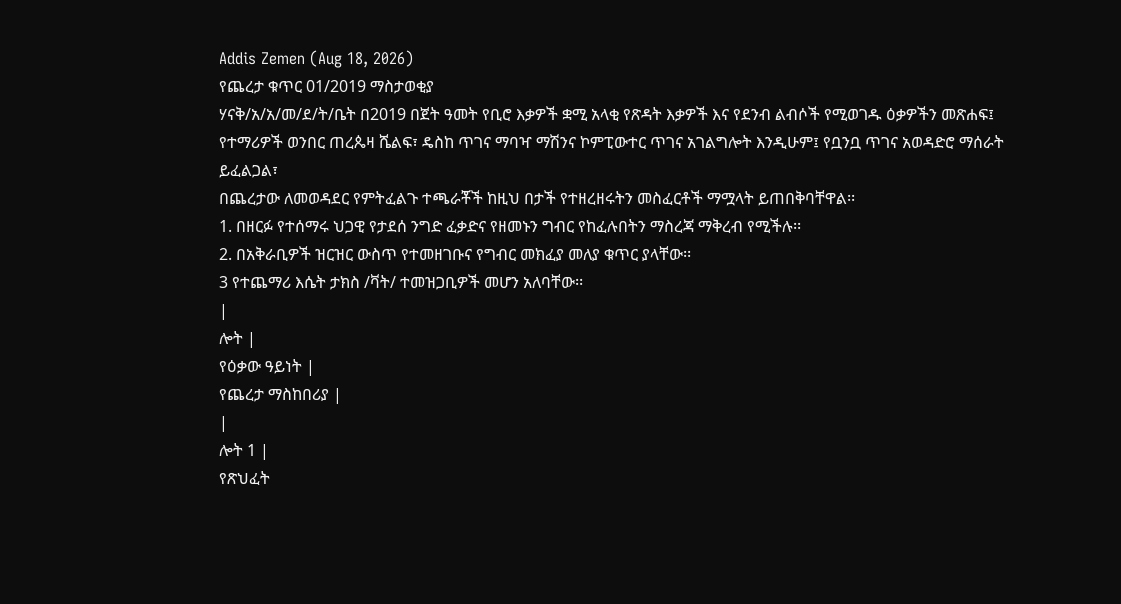Addis Zemen (Aug 18, 2026)
የጨረታ ቁጥር 01/2019 ማስታወቂያ
ሃናቅ/አ/አ/መ/ደ/ት/ቤት በ2019 በጀት ዓመት የቢሮ እቃዎች ቋሚ አላቂ የጽዳት እቃዎች እና የደንብ ልብሶች የሚወገዱ ዕቃዎችን መጽሐፍ፤ የተማሪዎች ወንበር ጠረጴዛ ሼልፍ፣ ዴስከ ጥገና ማባዣ ማሽንና ኮምፒውተር ጥገና አገልግሎት እንዲሁም፤ የቧንቧ ጥገና አወዳድሮ ማሰራት ይፈልጋል፣
በጨረታው ለመወዳደር የምትፈልጉ ተጫራቾች ከዚህ በታች የተዘረዘሩትን መስፈርቶች ማሟላት ይጠበቅባቸዋል፡፡
1. በዘርፉ የተሰማሩ ህጋዊ የታደሰ ንግድ ፈቃድና የዘመኑን ግብር የከፈሉበትን ማስረጃ ማቅረብ የሚችሉ፡፡
2. በአቅራቢዎች ዝርዝር ውስጥ የተመዘገቡና የግብር መክፈያ መለያ ቁጥር ያላቸው፡፡
3 የተጨማሪ እሴት ታክስ /ቫት/ ተመዝጋቢዎች መሆን አለባቸው፡፡
|
ሎት |
የዕቃው ዓይነት |
የጨረታ ማስከበሪያ |
|
ሎት 1 |
የጽህፈት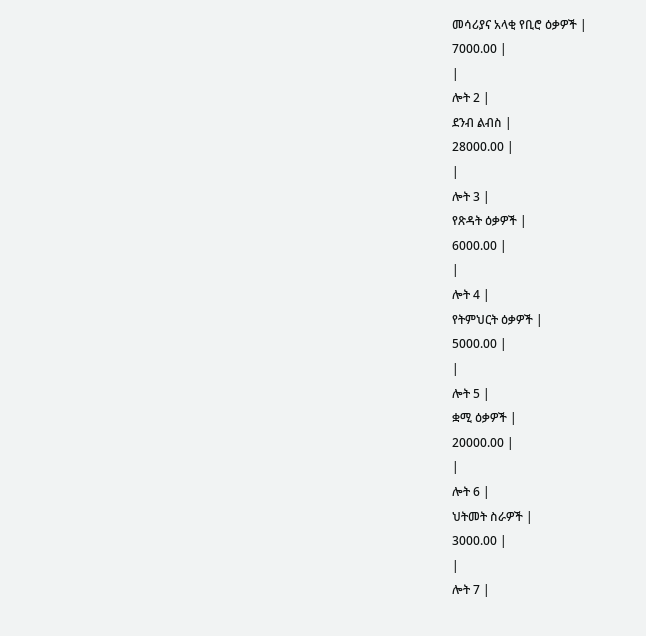መሳሪያና አላቂ የቢሮ ዕቃዎች |
7000.00 |
|
ሎት 2 |
ደንብ ልብስ |
28000.00 |
|
ሎት 3 |
የጽዳት ዕቃዎች |
6000.00 |
|
ሎት 4 |
የትምህርት ዕቃዎች |
5000.00 |
|
ሎት 5 |
ቋሚ ዕቃዎች |
20000.00 |
|
ሎት 6 |
ህትመት ስራዎች |
3000.00 |
|
ሎት 7 |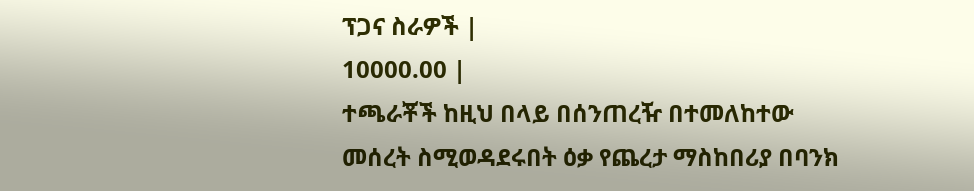ፕጋና ስራዎች |
10000.00 |
ተጫራቾች ከዚህ በላይ በሰንጠረዥ በተመለከተው መሰረት ስሚወዳደሩበት ዕቃ የጨረታ ማስከበሪያ በባንክ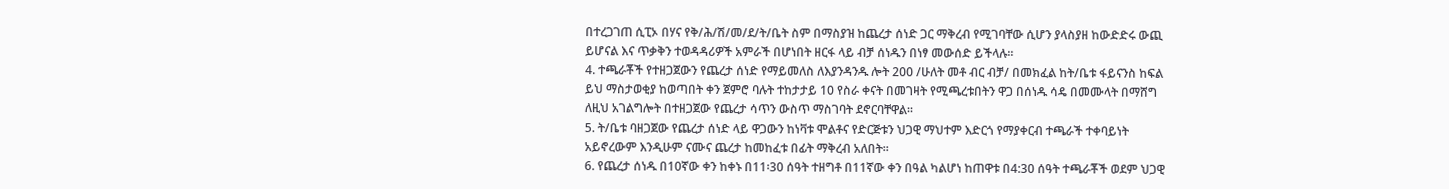በተረጋገጠ ሲፒኦ በሃና የቅ/ሕ/ሽ/መ/ደ/ት/ቤት ስም በማስያዝ ከጨረታ ሰነድ ጋር ማቅረብ የሚገባቸው ሲሆን ያላስያዘ ከውድድሩ ውጪ ይሆናል እና ጥቃቅን ተወዳዳሪዎች አምራች በሆነበት ዘርፋ ላይ ብቻ ሰነዱን በነፃ መውሰድ ይችላሉ፡፡
4. ተጫራቾች የተዘጋጀውን የጨረታ ሰነድ የማይመለስ ለእያንዳንዱ ሎት 200 /ሁለት መቶ ብር ብቻ/ በመክፈል ከት/ቤቱ ፋይናንስ ከፍል ይህ ማስታወቂያ ከወጣበት ቀን ጀምሮ ባሉት ተከታታይ 10 የስራ ቀናት በመገዛት የሚጫረቱበትን ዋጋ በሰነዱ ሳዴ በመሙላት በማሸግ ለዚህ አገልግሎት በተዘጋጀው የጨረታ ሳጥን ውስጥ ማስገባት ደኖርባቸዋል፡፡
5. ት/ቤቱ ባዘጋጀው የጨረታ ሰነድ ላይ ዋጋውን ከነቫቱ ሞልቶና የድርጅቱን ህጋዊ ማህተም እድርጎ የማያቀርብ ተጫራች ተቀባይነት አይኖረውም እንዲሁም ናሙና ጨረታ ከመከፈቱ በፊት ማቅረብ አለበት፡፡
6. የጨረታ ሰነዱ በ10ኛው ቀን ከቀኑ በ11፡30 ሰዓት ተዘግቶ በ11ኛው ቀን በዓል ካልሆነ ከጠዋቱ በ4:30 ሰዓት ተጫራቾች ወደም ህጋዊ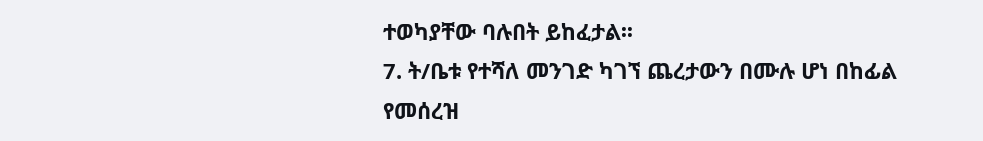ተወካያቸው ባሉበት ይከፈታል፡፡
7. ት/ቤቱ የተሻለ መንገድ ካገኘ ጨረታውን በሙሉ ሆነ በከፊል የመሰረዝ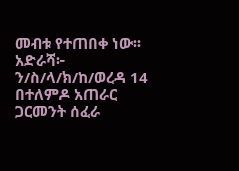መብቱ የተጠበቀ ነው፡፡
አድራሻ፦ ን/ስ/ላ/ክ/ከ/ወረዳ 14 በተለምዶ አጠራር ጋርመንት ሰፈራ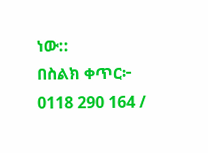ነው::
በስልክ ቀጥር፦ 0118 290 164 /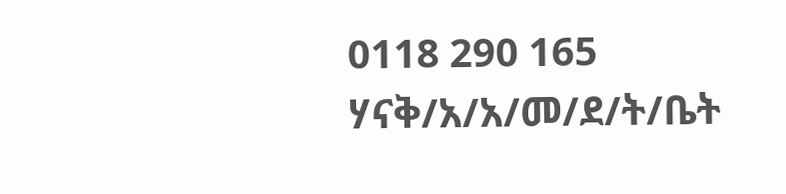0118 290 165
ሃናቅ/አ/አ/መ/ደ/ት/ቤት